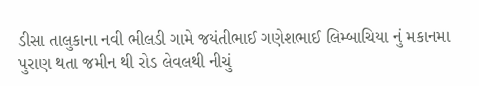ડીસા તાલુકાના નવી ભીલડી ગામે જયંતીભાઈ ગણેશભાઈ લિમ્બાચિયા નું મકાનમા પુરાણ થતા જમીન થી રોડ લેવલથી નીચું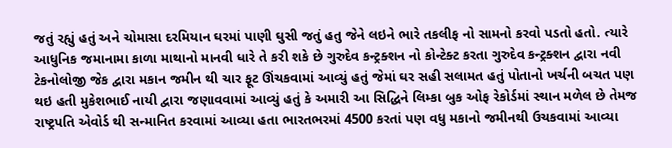જતું રહ્યું હતું અને ચોમાસા દરમિયાન ઘરમાં પાણી ઘુસી જતું હતુ જેને લઇને ભારે તકલીફ નો સામનો કરવો પડતો હતો. ત્યારે આધુનિક જમાનામા કાળા માથાનો માનવી ધારે તે કરી શકે છે ગુરુદેવ કન્ટ્રક્શન નો કોન્ટેક્ટ કરતા ગુરુદેવ કન્ટ્રક્શન દ્વારા નવી ટેકનોલોજી જેક દ્વારા મકાન જમીન થી ચાર ફૂટ ઊંચકવામાં આવ્યું હતું જેમાં ઘર સહી સલામત હતું પોતાનો ખર્ચની બચત પણ થઇ હતી મુકેશભાઈ નાયી દ્વારા જણાવવામાં આવ્યું હતું કે અમારી આ સિદ્ધિને લિમ્કા બુક ઓફ રેકોર્ડમાં સ્થાન મળેલ છે તેમજ રાષ્ટ્રપતિ એવોર્ડ થી સન્માનિત કરવામાં આવ્યા હતા ભારતભરમાં 4500 કરતાં પણ વધુ મકાનો જમીનથી ઉચકવામાં આવ્યા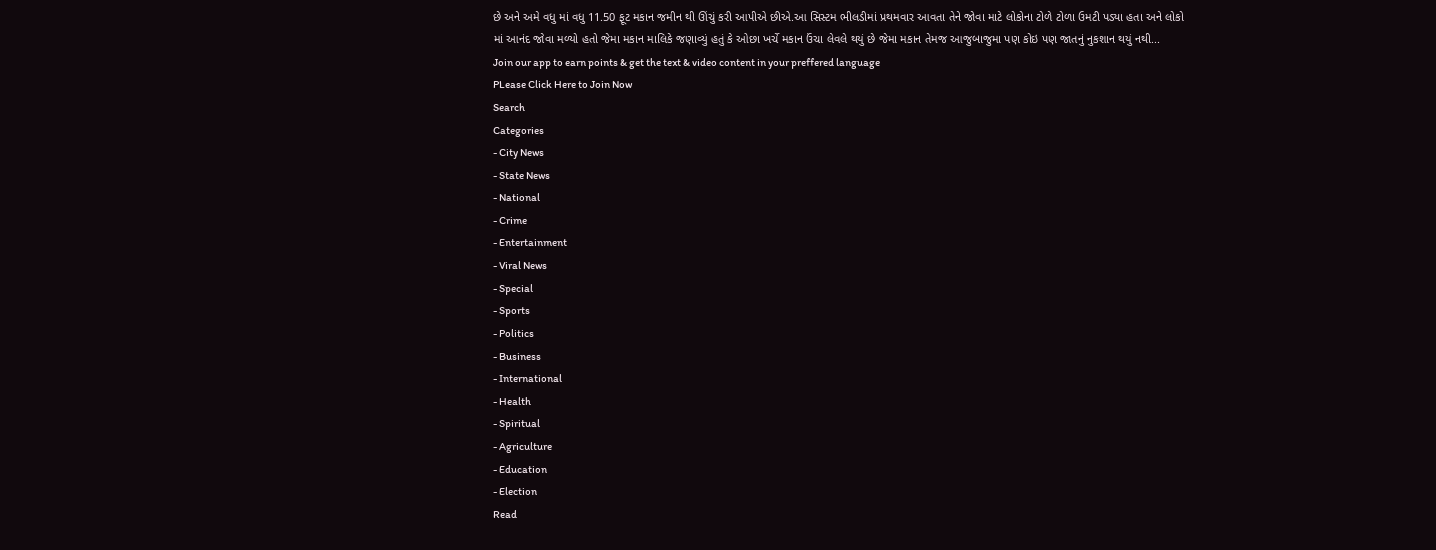છે અને અમે વધુ માં વધુ 11.50 ફૂટ મકાન જમીન થી ઊંચું કરી આપીએ છીએ.આ સિસ્ટમ ભીલડીમાં પ્રથમવાર આવતા તેને જોવા માટે લોકોના ટોળે ટોળા ઉમટી પડ્યા હતા અને લોકો માં આનંદ જોવા મળ્યો હતો જેમા મકાન માલિકે જણાવ્યું હતું કે ઓછા ખર્ચે મકાન ઉંચા લેવલે થયું છે જેમા મકાન તેમજ આજુબાજુમા પણ કોઇ પણ જાતનું નુકશાન થયું નથી...
Join our app to earn points & get the text & video content in your preffered language
PLease Click Here to Join Now
Search
Categories
- City News
- State News
- National
- Crime
- Entertainment
- Viral News
- Special
- Sports
- Politics
- Business
- International
- Health
- Spiritual
- Agriculture
- Education
- Election
Read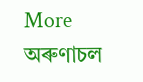More
অৰুণাচল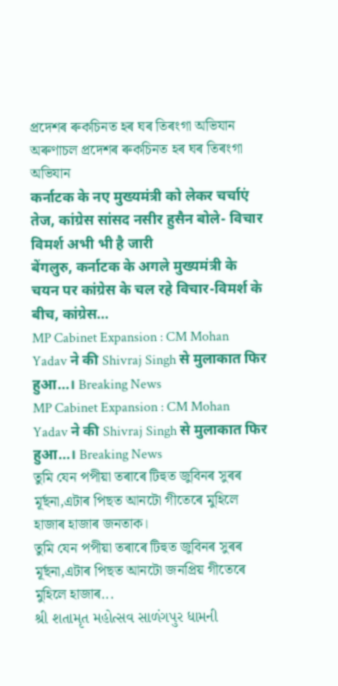প্ৰদেশৰ ৰুকচিনত হৰ ঘৰ তিৰংগা অভিযান
অৰুণাচল প্ৰদেশৰ ৰুকচিনত হৰ ঘৰ তিৰংগা অভিযান
कर्नाटक के नए मुख्यमंत्री को लेकर चर्चाएं तेज, कांग्रेस सांसद नसीर हुसैन बोले- विचार विमर्श अभी भी है जारी
बेंगलुरु, कर्नाटक के अगले मुख्यमंत्री के चयन पर कांग्रेस के चल रहे विचार-विमर्श के बीच, कांग्रेस...
MP Cabinet Expansion : CM Mohan Yadav ने की Shivraj Singh से मुलाकात फिर हुआ...। Breaking News
MP Cabinet Expansion : CM Mohan Yadav ने की Shivraj Singh से मुलाकात फिर हुआ...। Breaking News
তুমি যেন পপীয়া তৰাৰে টিহুত জুবিনৰ সুৰৰ মূৰ্ছনা,এটাৰ পিছত আনটো গীতেৰে মুহিলে হাজাৰ হাজাৰ জনতাক।
তুমি যেন পপীয়া তৰাৰে টিহুত জুবিনৰ সুৰৰ মূৰ্ছনা,এটাৰ পিছত আনটো জনপ্ৰিয় গীতেৰে মুহিলে হাজাৰ...
શ્રી શતામૃત મહોત્સવ સાળંગપુર ધામની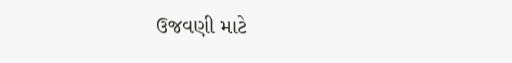ઉજવણી માટે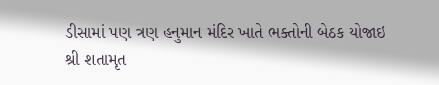ડીસામાં પણ ત્રણ હનુમાન મંદિર ખાતે ભક્તોની બેઠક યોજાઇ
શ્રી શતામૃત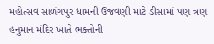મહોત્સવ સાળંગપુર ધામની ઉજવણી માટે ડીસામાં પણ ત્રણ હનુમાન મંદિર ખાતે ભક્તોની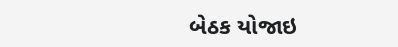બેઠક યોજાઇ